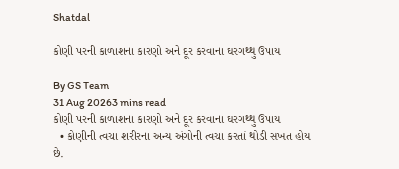Shatdal

કોણી પરની કાળાશના કારણો અને દૂર કરવાના ઘરગથ્થુ ઉપાય

By GS Team
31 Aug 20263 mins read
કોણી પરની કાળાશના કારણો અને દૂર કરવાના ઘરગથ્થુ ઉપાય
  • કોણીની ત્વચા શરીરના અન્ય અંગોની ત્વચા કરતાં થોડી સખત હોય છે.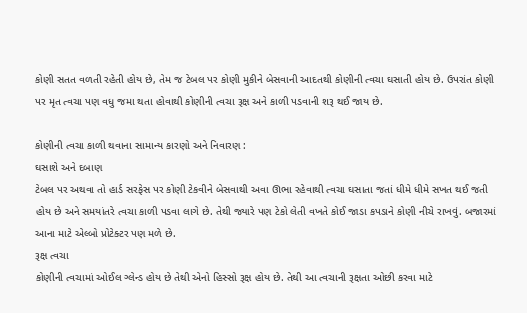કોણી સતત વળતી રહેતી હોય છે, તેમ જ ટેબલ પર કોણી મુકીને બેસવાની આદતથી કોણીની ત્વચા ઘસાતી હોય છે. ઉપરાંત કોણી પર મૃત ત્વચા પણ વધુ જમા થતા હોવાથી કોણીની ત્વચા રૂક્ષ અને કાળી પડવાની શરૂ થઈ જાય છે.

કોણીની ત્વચા કાળી થવાના સામાન્ય કારણો અને નિવારણ :
ઘસાશે અને દબાણ
ટેબલ પર અથવા તો હાર્ડ સરફેસ પર કોણી ટેકવીને બેસવાથી અવા ઊભા રહેવાથી ત્વચા ઘસાતા જતાં ધીમે ધીમે સખત થઈ જતી હોય છે અને સમયાંતરે ત્વચા કાળી પડવા લાગે છે. તેથી જ્યારે પણ ટેકો લેતી વખતે કોઈ જાડા કપડાને કોણી નીચે રાખવું. બજારમાં આના માટે એલ્બો પ્રોટેક્ટર પણ મળે છે.
રૂક્ષ ત્વચા
કોણીની ત્વચામાં ઓઈલ ગ્લેન્ડ હોય છે તેથી એનો હિસ્સો રૂક્ષ હોય છે. તેથી આ ત્વચાની રૂક્ષતા ઓછી કરવા માટે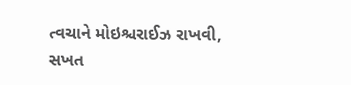ત્વચાને મોઇશ્ચરાઈઝ રાખવી, સખત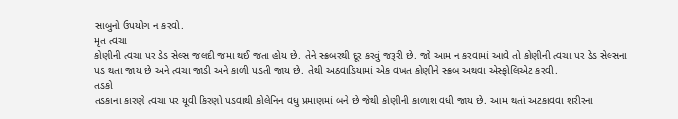સાબુનો ઉપયોગ ન કરવો.
મૃત ત્વચા
કોણીની ત્વચા પર ડેડ સેલ્સ જલદી જમા થઈ જતા હોય છે. તેને સ્ક્રબરથી દૂર કરવું જરૂરી છે. જો આમ ન કરવામાં આવે તો કોણીની ત્વચા પર ડેડ સેલ્સના પડ થતા જાય છે અને ત્વચા જાડી અને કાળી પડતી જાય છે. તેથી અઠવાડિયામાં એક વખત કોણીને સ્ક્રબ અથવા એસ્ફોલિએટ કરવી.
તડકો
તડકાના કારણે ત્વચા પર યૂવી કિરણો પડવાથી કોલેનિન વધુ પ્રમાણમાં બને છે જેથી કોણીની કાળાશ વધી જાય છે. આમ થતાં અટકાવવા શરીરના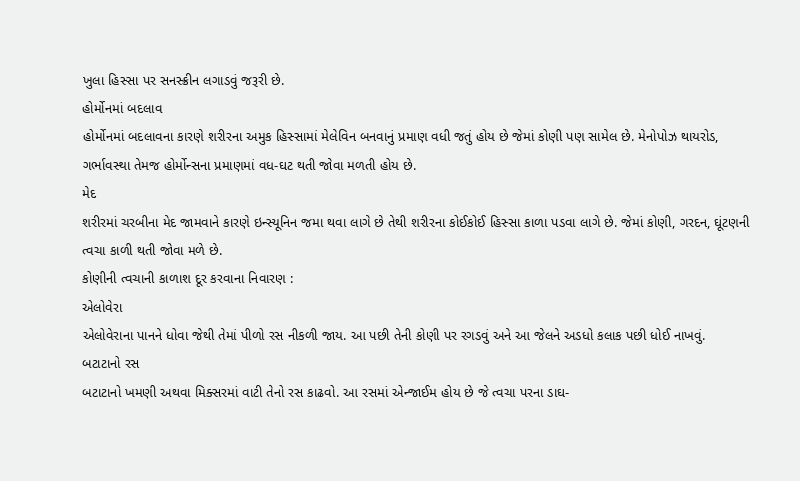ખુલા હિસ્સા પર સનસ્ક્રીન લગાડવું જરૂરી છે.
હોર્મોનમાં બદલાવ
હોર્મોનમાં બદલાવના કારણે શરીરના અમુક હિસ્સામાં મેલેવિન બનવાનું પ્રમાણ વધી જતું હોય છે જેમાં કોણી પણ સામેલ છે. મેનોપોઝ થાયરોડ, ગર્ભાવસ્થા તેમજ હોર્મોન્સના પ્રમાણમાં વધ-ઘટ થતી જોવા મળતી હોય છે.
મેદ
શરીરમાં ચરબીના મેદ જામવાને કારણે ઇન્સ્યૂનિન જમા થવા લાગે છે તેથી શરીરના કોઈકોઈ હિસ્સા કાળા પડવા લાગે છે. જેમાં કોણી, ગરદન, ઘૂંટણની ત્વચા કાળી થતી જોવા મળે છે.
કોણીની ત્વચાની કાળાશ દૂર કરવાના નિવારણ :
એલોવેરા
એલોવેરાના પાનને ધોવા જેથી તેમાં પીળો રસ નીકળી જાય. આ પછી તેની કોણી પર રગડવું અને આ જેલને અડધો કલાક પછી ધોઈ નાખવું.
બટાટાનો રસ
બટાટાનો ખમણી અથવા મિક્સરમાં વાટી તેનો રસ કાઢવો. આ રસમાં એન્જાઈમ હોય છે જે ત્વચા પરના ડાઘ-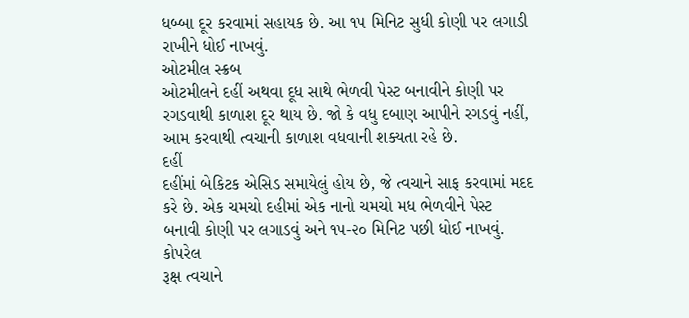ધબ્બા દૂર કરવામાં સહાયક છે. આ ૧૫ મિનિટ સુધી કોણી પર લગાડી રાખીને ધોઈ નાખવું.
ઓટમીલ સ્ક્રબ
ઓટમીલને દહીં અથવા દૂધ સાથે ભેળવી પેસ્ટ બનાવીને કોણી પર રગડવાથી કાળાશ દૂર થાય છે. જો કે વધુ દબાણ આપીને રગડવું નહીં, આમ કરવાથી ત્વચાની કાળાશ વધવાની શક્યતા રહે છે.
દહીં
દહીંમાં બેકિટક એસિડ સમાયેલું હોય છે, જે ત્વચાને સાફ કરવામાં મદદ કરે છે. એક ચમચો દહીમાં એક નાનો ચમચો મધ ભેળવીને પેસ્ટ બનાવી કોણી પર લગાડવું અને ૧૫-૨૦ મિનિટ પછી ધોઈ નાખવું.
કોપરેલ
રૂક્ષ ત્વચાને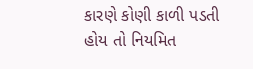કારણે કોણી કાળી પડતી હોય તો નિયમિત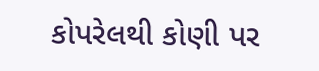કોપરેલથી કોણી પર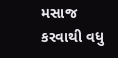મસાજ કરવાથી વધુ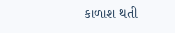કાળાશ થતી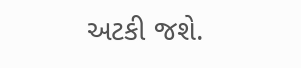અટકી જશે.